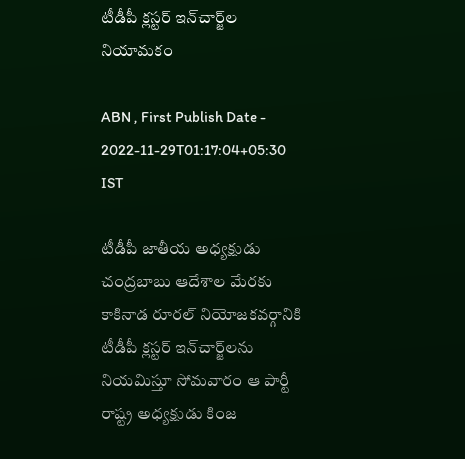టీడీపీ క్లస్టర్‌ ఇన్‌చార్జ్‌ల నియామకం

ABN , First Publish Date - 2022-11-29T01:17:04+05:30 IST

టీడీపీ జాతీయ అధ్యక్షుడు చంద్రబాబు ఆదేశాల మేరకు కాకినాడ రూరల్‌ నియోజకవర్గానికి టీడీపీ క్లస్టర్‌ ఇన్‌చార్జ్‌లను నియమిస్తూ సోమవారం ఆ పార్టీ రాష్ట్ర అధ్యక్షుడు కింజ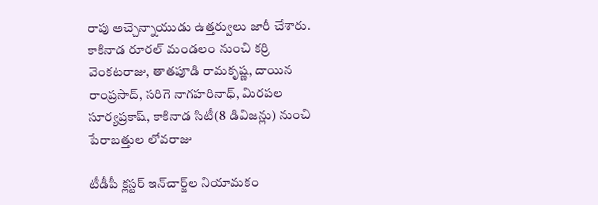రాపు అచ్చెన్నాయుడు ఉత్తర్వులు జారీ చేశారు. కాకినాడ రూరల్‌ మండలం నుంచి కర్రి వెంకటరాజు, తాతపూడి రామకృష్ణ, దాయిన రాంప్రసాద్‌, సరిగె నాగహరినాధ్‌, మిరపల సూర్యప్రకాష్‌, కాకినాడ సిటీ(8 డివిజన్లు) నుంచి పేరాబత్తుల లోవరాజు

టీడీపీ క్లస్టర్‌ ఇన్‌చార్జ్‌ల నియామకం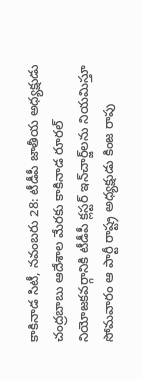కాకినాడ సిటీ, నవంబరు 28: టీడీపీ జాతీయ అధ్యక్షుడు చంద్రబాబు ఆదేశాల మేరకు కాకినాడ రూరల్‌ నియోజకవర్గానికి టీడీపీ క్లస్టర్‌ ఇన్‌చార్జ్‌లను నియమిస్తూ సోమవారం ఆ పార్టీ రాష్ట్ర అధ్యక్షుడు కింజ రాపు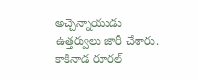అచ్చెన్నాయుడు ఉత్తర్వులు జారీ చేశారు. కాకినాడ రూరల్‌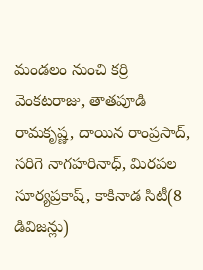మండలం నుంచి కర్రి వెంకటరాజు, తాతపూడి రామకృష్ణ, దాయిన రాంప్రసాద్‌, సరిగె నాగహరినాధ్‌, మిరపల సూర్యప్రకాష్‌, కాకినాడ సిటీ(8 డివిజన్లు)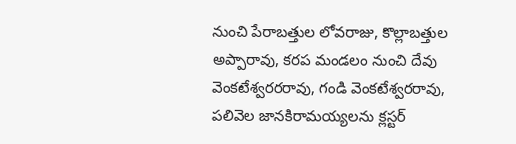నుంచి పేరాబత్తుల లోవరాజు, కొల్లాబత్తుల అప్పారావు, కరప మండలం నుంచి దేవు వెంకటేశ్వరరరావు, గండి వెంకటేశ్వరరావు, పలివెల జానకిరామయ్యలను క్లస్టర్‌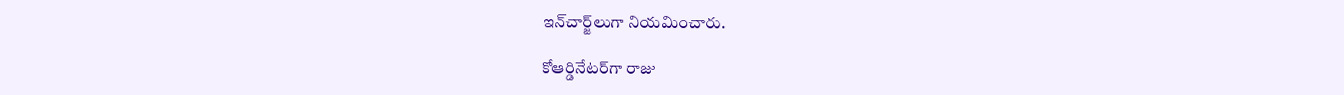ఇన్‌చార్జ్‌లుగా నియమించారు.

కోఆర్డినేటర్‌గా రాజు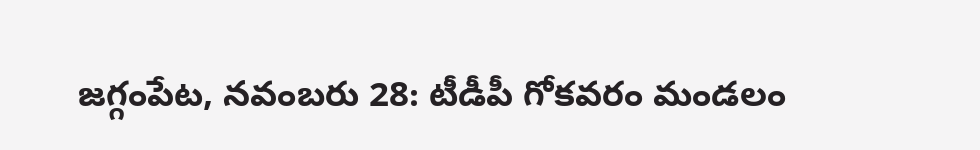జగ్గంపేట, నవంబరు 28: టీడీపీ గోకవరం మండలం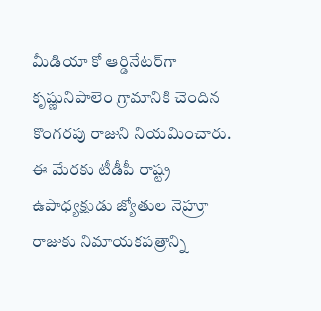మీడియా కో ఆర్డినేటర్‌గా కృష్ణునిపాలెం గ్రామానికి చెందిన కొంగరపు రాజుని నియమించారు. ఈ మేరకు టీడీపీ రాష్ట్ర ఉపాధ్యక్షుడు జ్యోతుల నెహ్రూ రాజుకు నిమాయకపత్రాన్ని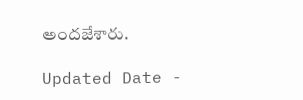అందజేశారు.

Updated Date -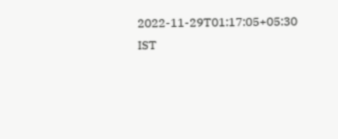2022-11-29T01:17:05+05:30 IST